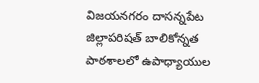విజయనగరం దాసన్నపేట జిల్లాపరిషత్ బాలికోన్నత పాఠశాలలో ఉపాధ్యాయుల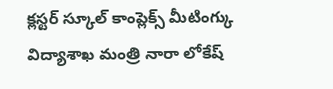క్లస్టర్ స్కూల్ కాంప్లెక్స్ మీటింగ్కు విద్యాశాఖ మంత్రి నారా లోకేష్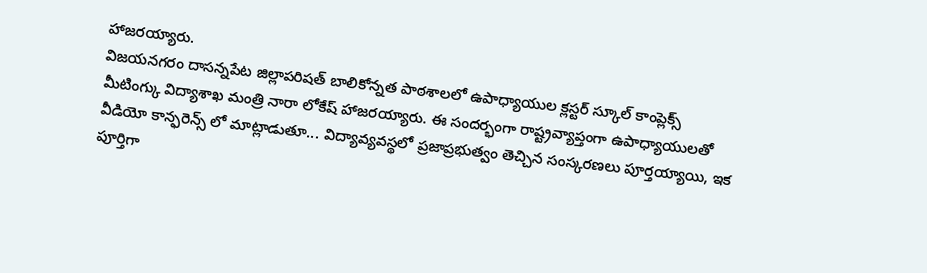హాజరయ్యారు.
విజయనగరం దాసన్నపేట జిల్లాపరిషత్ బాలికోన్నత పాఠశాలలో ఉపాధ్యాయుల క్లస్టర్ స్కూల్ కాంప్లెక్స్ మీటింగ్కు విద్యాశాఖ మంత్రి నారా లోకేష్ హాజరయ్యారు. ఈ సందర్భంగా రాష్ట్రవ్యాప్తంగా ఉపాధ్యాయులతో వీడియో కాన్ఫరెన్స్ లో మాట్లాడుతూ... విద్యావ్యవస్థలో ప్రజాప్రభుత్వం తెచ్చిన సంస్కరణలు పూర్తయ్యాయి, ఇక పూర్తిగా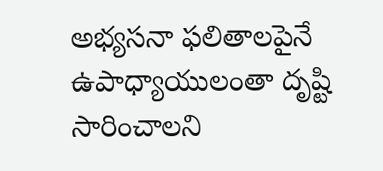అభ్యసనా ఫలితాలపైనే ఉపాధ్యాయులంతా దృష్టి సారించాలని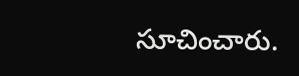సూచించారు.